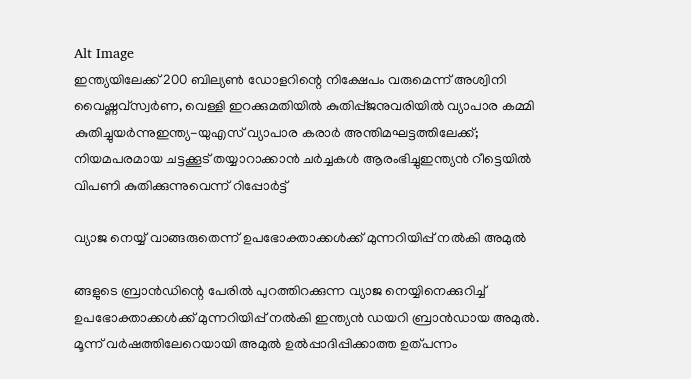Alt Image
ഇന്ത്യയിലേക്ക് 200 ബില്യൺ ഡോളറിന്റെ നിക്ഷേപം വരുമെന്ന് അശ്വിനി വൈഷ്ണവ്സ്വര്‍ണ, വെള്ളി ഇറക്കുമതിയില്‍ കുതിപ്പ്ജനുവരിയില്‍ വ്യാപാര കമ്മി കുതിച്ചുയർന്നുഇന്ത്യ-യുഎസ് വ്യാപാര കരാർ അന്തിമഘട്ടത്തിലേക്ക്; നിയമപരമായ ചട്ടക്കൂട് തയ്യാറാക്കാൻ ചർച്ചകൾ ആരംഭിച്ചുഇന്ത്യൻ റീട്ടെയിൽ വിപണി കുതിക്കുന്നുവെന്ന് റിപ്പോർട്ട്

വ്യാജ നെയ്യ് വാങ്ങരുതെന്ന് ഉപഭോക്താക്കൾക്ക് മുന്നറിയിപ്പ് നൽകി അമുൽ

ങ്ങളുടെ ബ്രാൻഡിന്റെ പേരിൽ പുറത്തിറക്കുന്ന വ്യാജ നെയ്യിനെക്കുറിച്ച് ഉപഭോക്താക്കൾക്ക് മുന്നറിയിപ്പ് നൽകി ഇന്ത്യൻ ഡയറി ബ്രാൻഡായ അമുൽ. മൂന്ന് വർഷത്തിലേറെയായി അമുൽ ഉൽപ്പാദിപ്പിക്കാത്ത ഉത്പന്നം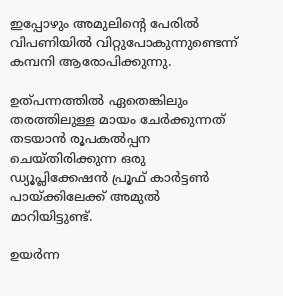ഇപ്പോഴും അമുലിന്റെ പേരിൽ വിപണിയിൽ വിറ്റുപോകുന്നുണ്ടെന്ന് കമ്പനി ആരോപിക്കുന്നു.

ഉത്പന്നത്തിൽ ഏതെങ്കിലും തരത്തിലുള്ള മായം ചേർക്കുന്നത് തടയാൻ രൂപകൽപ്പന ചെയ്‌തിരിക്കുന്ന ഒരു ഡ്യൂപ്ലിക്കേഷൻ പ്രൂഫ് കാർട്ടൺ പായ്ക്കിലേക്ക് അമുൽ മാറിയിട്ടുണ്ട്.

ഉയർന്ന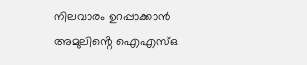നിലവാരം ഉറപ്പാക്കാൻ അമുലിൻ്റെ ഐഎസ്ഒ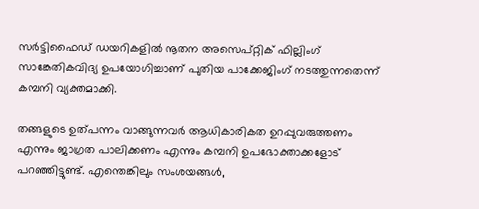സർട്ടിഫൈഡ് ഡയറികളിൽ നൂതന അസെപ്റ്റിക് ഫില്ലിംഗ് സാങ്കേതികവിദ്യ ഉപയോഗിച്ചാണ് പുതിയ പാക്കേജിംഗ് നടത്തുന്നതെന്ന് കമ്പനി വ്യക്തമാക്കി.

തങ്ങളുടെ ഉത്പന്നം വാങ്ങുന്നവർ ആധികാരികത ഉറപ്പുവരുത്തണം എന്നും ജാഗ്രത പാലിക്കണം എന്നും കമ്പനി ഉപഭോക്താക്കളോട് പറഞ്ഞിട്ടുണ്ട്. എന്തെങ്കിലും സംശയങ്ങൾ,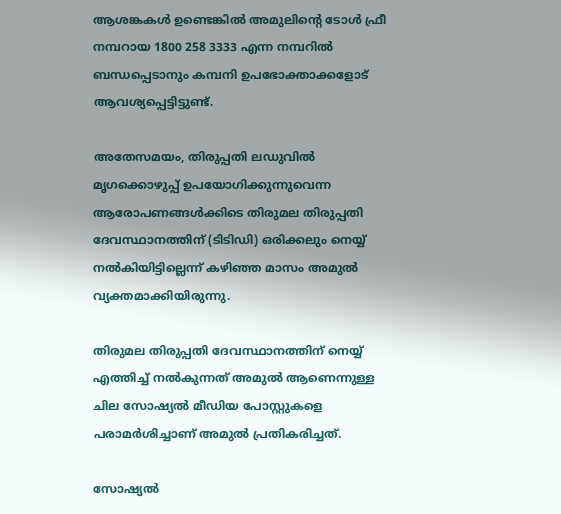ആശങ്കകൾ ഉണ്ടെങ്കിൽ അമുലിൻ്റെ ടോൾ ഫ്രീ നമ്പറായ 1800 258 3333 എന്ന നമ്പറിൽ ബന്ധപ്പെടാനും കമ്പനി ഉപഭോക്താക്കളോട് ആവശ്യപ്പെട്ടിട്ടുണ്ട്.

അതേസമയം, തിരുപ്പതി ലഡുവിൽ മൃഗക്കൊഴുപ്പ് ഉപയോഗിക്കുന്നുവെന്ന ആരോപണങ്ങൾക്കിടെ തിരുമല തിരുപ്പതി ദേവസ്ഥാനത്തിന് (ടിടിഡി) ഒരിക്കലും നെയ്യ് നൽകിയിട്ടില്ലെന്ന് കഴിഞ്ഞ മാസം അമുൽ വ്യക്തമാക്കിയിരുന്നു.

തിരുമല തിരുപ്പതി ദേവസ്ഥാനത്തിന് നെയ്യ് എത്തിച്ച് നൽകുന്നത് അമുൽ ആണെന്നുള്ള ചില സോഷ്യൽ മീഡിയ പോസ്റ്റുകളെ പരാമർശിച്ചാണ് അമുൽ പ്രതികരിച്ചത്.

സോഷ്യൽ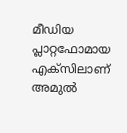മീഡിയ പ്ലാറ്റഫോമായ എക്സിലാണ് അമുൽ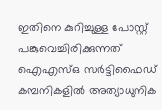ഇതിനെ കുറിച്ചുള്ള പോസ്റ്റ് പങ്കുവെച്ചിരിക്കുന്നത് ഐഎസ്ഒ സർട്ടിഫൈഡ് കമ്പനികളിൽ അത്യാധുനിക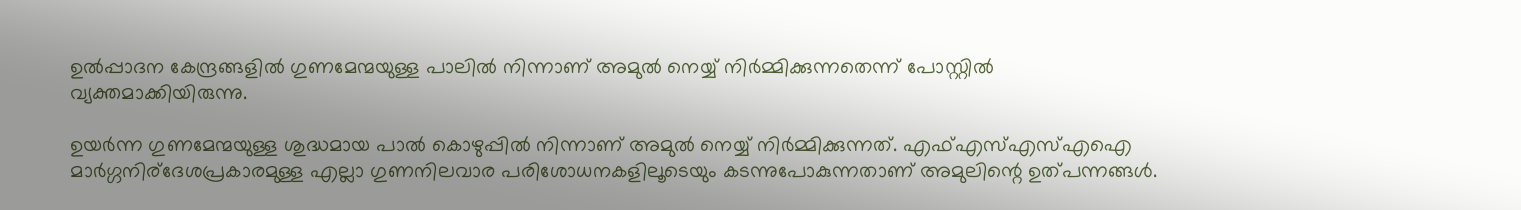ഉൽപ്പാദന കേന്ദ്രങ്ങളിൽ ഗുണമേന്മയുള്ള പാലിൽ നിന്നാണ് അമുൽ നെയ്യ് നിർമ്മിക്കുന്നതെന്ന് പോസ്റ്റിൽ വ്യക്തമാക്കിയിരുന്നു.

ഉയർന്ന ഗുണമേന്മയുള്ള ശുദ്ധമായ പാൽ കൊഴുപ്പിൽ നിന്നാണ് അമുൽ നെയ്യ് നിർമ്മിക്കുന്നത്. എഫ്എസ്എസ്എഐ മാർഗ്ഗനിര്ദേശപ്രകാരമുള്ള എല്ലാ ഗുണനിലവാര പരിശോധനകളിലൂടെയും കടന്നുപോകുന്നതാണ് അമുലിന്റെ ഉത്പന്നങ്ങൾ.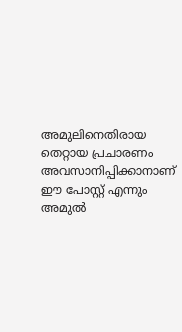അമുലിനെതിരായ തെറ്റായ പ്രചാരണം അവസാനിപ്പിക്കാനാണ് ഈ പോസ്റ്റ് എന്നും അമുൽ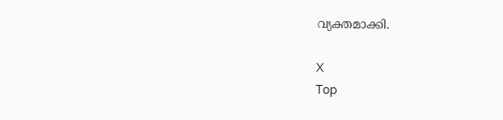വ്യക്തമാക്കി.

X
Top